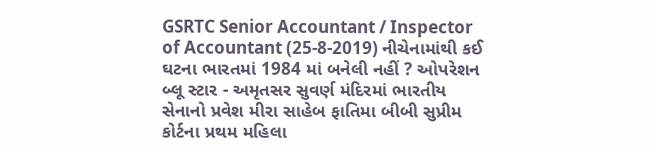GSRTC Senior Accountant / Inspector of Accountant (25-8-2019) નીચેનામાંથી કઈ ઘટના ભારતમાં 1984 માં બનેલી નહીં ? ઓપરેશન બ્લૂ સ્ટાર - અમૃતસર સુવર્ણ મંદિરમાં ભારતીય સેનાનો પ્રવેશ મીરા સાહેબ ફાતિમા બીબી સુપ્રીમ કોર્ટના પ્રથમ મહિલા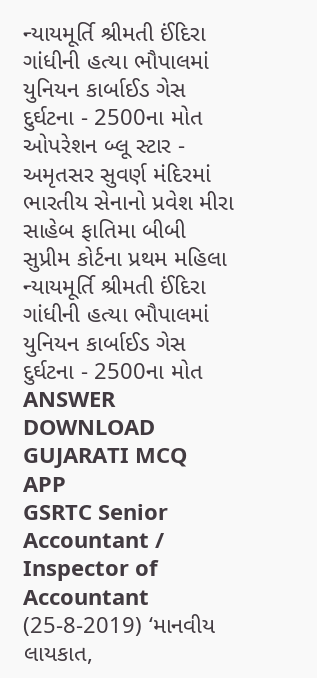ન્યાયમૂર્તિ શ્રીમતી ઈંદિરા ગાંધીની હત્યા ભૌપાલમાં યુનિયન કાર્બાઈડ ગેસ દુર્ઘટના - 2500ના મોત ઓપરેશન બ્લૂ સ્ટાર - અમૃતસર સુવર્ણ મંદિરમાં ભારતીય સેનાનો પ્રવેશ મીરા સાહેબ ફાતિમા બીબી સુપ્રીમ કોર્ટના પ્રથમ મહિલા ન્યાયમૂર્તિ શ્રીમતી ઈંદિરા ગાંધીની હત્યા ભૌપાલમાં યુનિયન કાર્બાઈડ ગેસ દુર્ઘટના - 2500ના મોત ANSWER DOWNLOAD GUJARATI MCQ APP
GSRTC Senior Accountant / Inspector of Accountant (25-8-2019) ‘માનવીય લાયકાત,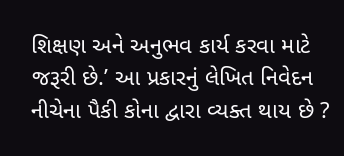શિક્ષણ અને અનુભવ કાર્ય કરવા માટે જરૂરી છે.’ આ પ્રકારનું લેખિત નિવેદન નીચેના પૈકી કોના દ્વારા વ્યક્ત થાય છે ?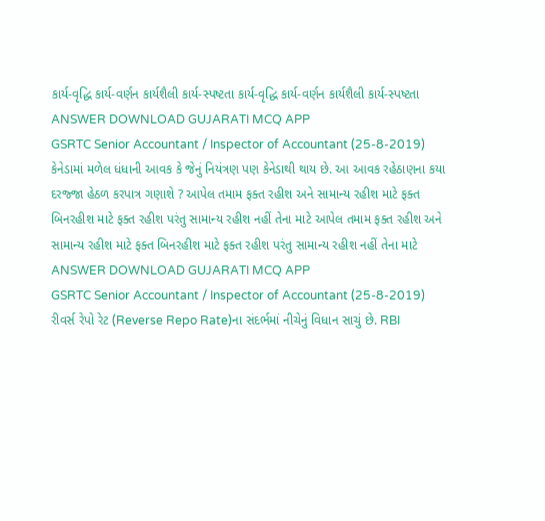કાર્ય-વૃદ્ધિ કાર્ય-વર્ણન કાર્યશૈલી કાર્ય-સ્પષ્ટતા કાર્ય-વૃદ્ધિ કાર્ય-વર્ણન કાર્યશૈલી કાર્ય-સ્પષ્ટતા ANSWER DOWNLOAD GUJARATI MCQ APP
GSRTC Senior Accountant / Inspector of Accountant (25-8-2019) કેનેડામાં મળેલ ધંધાની આવક કે જેનું નિયંત્રણ પણ કેનેડાથી થાય છે. આ આવક રહેઠાણના કયા દરજ્જા હેઠળ કરપાત્ર ગણાશે ? આપેલ તમામ ફક્ત રહીશ અને સામાન્ય રહીશ માટે ફક્ત બિનરહીશ માટે ફક્ત રહીશ પરંતુ સામાન્ય રહીશ નહીં તેના માટે આપેલ તમામ ફક્ત રહીશ અને સામાન્ય રહીશ માટે ફક્ત બિનરહીશ માટે ફક્ત રહીશ પરંતુ સામાન્ય રહીશ નહીં તેના માટે ANSWER DOWNLOAD GUJARATI MCQ APP
GSRTC Senior Accountant / Inspector of Accountant (25-8-2019) રીવર્સ રેપો રેટ (Reverse Repo Rate)ના સંદર્ભમાં નીચેનું વિધાન સાચું છે. RBI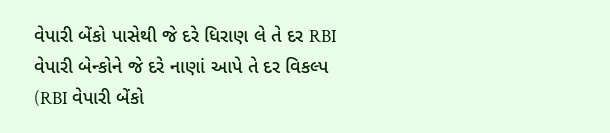વેપારી બેંકો પાસેથી જે દરે ધિરાણ લે તે દર RBI વેપારી બેન્કોને જે દરે નાણાં આપે તે દર વિકલ્પ (RBI વેપારી બેંકો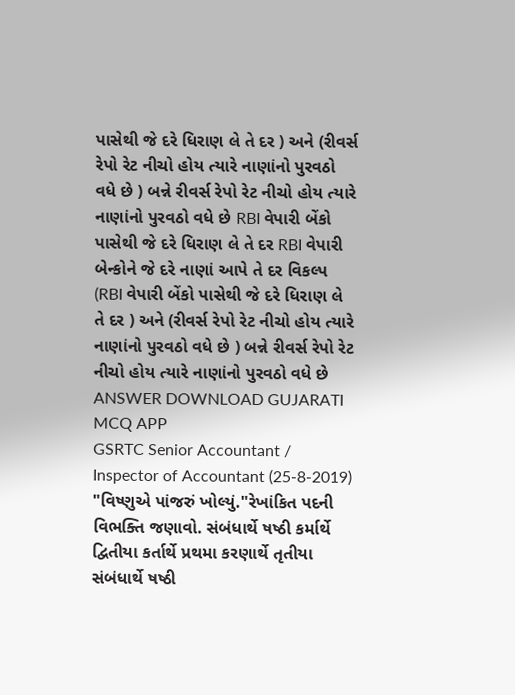પાસેથી જે દરે ધિરાણ લે તે દર ) અને (રીવર્સ રેપો રેટ નીચો હોય ત્યારે નાણાંનો પુરવઠો વધે છે ) બન્ને રીવર્સ રેપો રેટ નીચો હોય ત્યારે નાણાંનો પુરવઠો વધે છે RBI વેપારી બેંકો પાસેથી જે દરે ધિરાણ લે તે દર RBI વેપારી બેન્કોને જે દરે નાણાં આપે તે દર વિકલ્પ (RBI વેપારી બેંકો પાસેથી જે દરે ધિરાણ લે તે દર ) અને (રીવર્સ રેપો રેટ નીચો હોય ત્યારે નાણાંનો પુરવઠો વધે છે ) બન્ને રીવર્સ રેપો રેટ નીચો હોય ત્યારે નાણાંનો પુરવઠો વધે છે ANSWER DOWNLOAD GUJARATI MCQ APP
GSRTC Senior Accountant / Inspector of Accountant (25-8-2019) "વિષ્ણુએ પાંજરું ખોલ્યું."રેખાંકિત પદની વિભક્તિ જણાવો. સંબંધાર્થે ષષ્ઠી કર્માર્થે દ્વિતીયા કર્તાર્થે પ્રથમા કરણાર્થે તૃતીયા સંબંધાર્થે ષષ્ઠી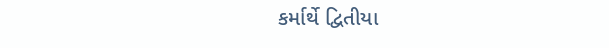કર્માર્થે દ્વિતીયા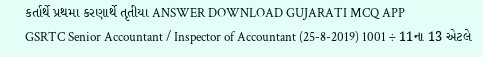કર્તાર્થે પ્રથમા કરણાર્થે તૃતીયા ANSWER DOWNLOAD GUJARATI MCQ APP
GSRTC Senior Accountant / Inspector of Accountant (25-8-2019) 1001 ÷ 11ના 13 એટલે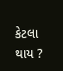કેટલા થાય ?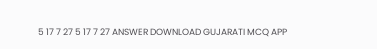5 17 7 27 5 17 7 27 ANSWER DOWNLOAD GUJARATI MCQ APP